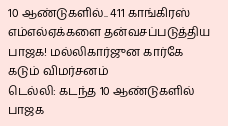10 ஆண்டுகளில்.. 411 காங்கிரஸ் எம்எல்ஏக்களை தன்வசப்படுத்திய பாஜக! மல்லிகார்ஜுன கார்கே கடும் விமர்சனம்
டெல்லி: கடந்த 10 ஆண்டுகளில் பாஜக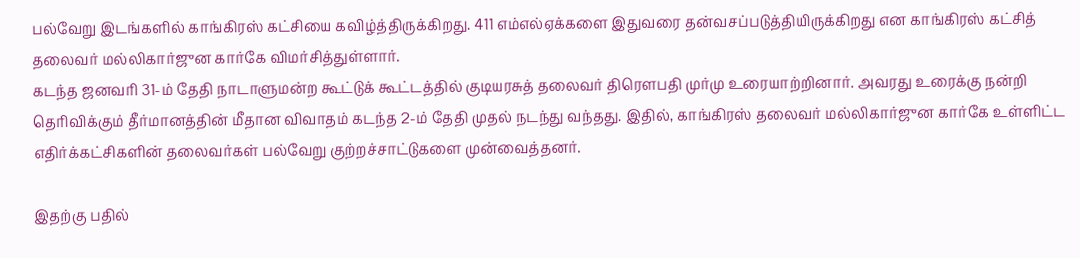பல்வேறு இடங்களில் காங்கிரஸ் கட்சியை கவிழ்த்திருக்கிறது. 411 எம்எல்ஏக்களை இதுவரை தன்வசப்படுத்தியிருக்கிறது என காங்கிரஸ் கட்சித் தலைவர் மல்லிகார்ஜுன கார்கே விமர்சித்துள்ளார்.
கடந்த ஜனவரி 31-ம் தேதி நாடாளுமன்ற கூட்டுக் கூட்டத்தில் குடியரசுத் தலைவர் திரௌபதி முர்மு உரையாற்றினார். அவரது உரைக்கு நன்றி தெரிவிக்கும் தீர்மானத்தின் மீதான விவாதம் கடந்த 2-ம் தேதி முதல் நடந்து வந்தது. இதில், காங்கிரஸ் தலைவர் மல்லிகார்ஜுன கார்கே உள்ளிட்ட எதிர்க்கட்சிகளின் தலைவர்கள் பல்வேறு குற்றச்சாட்டுகளை முன்வைத்தனர்.

இதற்கு பதில்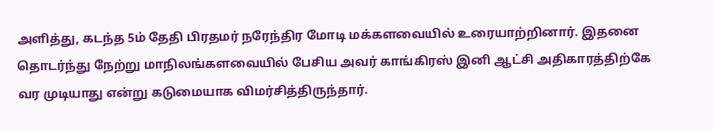அளித்து, கடந்த 5ம் தேதி பிரதமர் நரேந்திர மோடி மக்களவையில் உரையாற்றினார். இதனை தொடர்ந்து நேற்று மாநிலங்களவையில் பேசிய அவர் காங்கிரஸ் இனி ஆட்சி அதிகாரத்திற்கே வர முடியாது என்று கடுமையாக விமர்சித்திருந்தார்.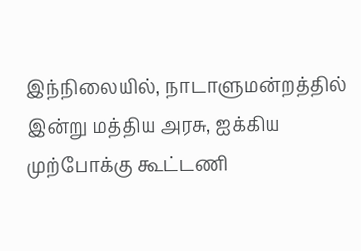இந்நிலையில், நாடாளுமன்றத்தில் இன்று மத்திய அரசு, ஐக்கிய முற்போக்கு கூட்டணி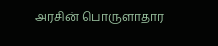அரசின் பொருளாதார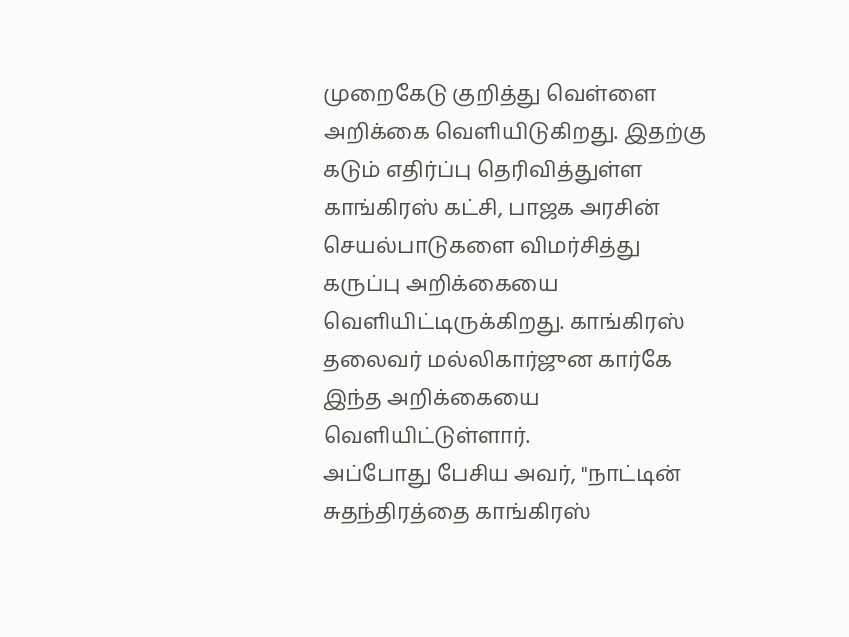முறைகேடு குறித்து வெள்ளை அறிக்கை வெளியிடுகிறது. இதற்கு கடும் எதிர்ப்பு தெரிவித்துள்ள காங்கிரஸ் கட்சி, பாஜக அரசின் செயல்பாடுகளை விமர்சித்து கருப்பு அறிக்கையை வெளியிட்டிருக்கிறது. காங்கிரஸ் தலைவர் மல்லிகார்ஜுன கார்கே இந்த அறிக்கையை வெளியிட்டுள்ளார்.
அப்போது பேசிய அவர், "நாட்டின் சுதந்திரத்தை காங்கிரஸ்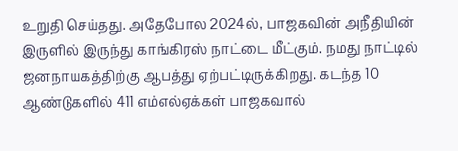உறுதி செய்தது. அதேபோல 2024ல், பாஜகவின் அநீதியின் இருளில் இருந்து காங்கிரஸ் நாட்டை மீட்கும். நமது நாட்டில் ஜனநாயகத்திற்கு ஆபத்து ஏற்பட்டிருக்கிறது. கடந்த 10 ஆண்டுகளில் 411 எம்எல்ஏக்கள் பாஜகவால்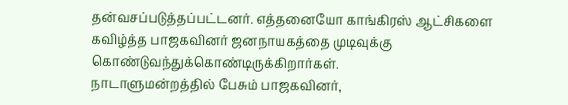தன்வசப்படுத்தப்பட்டனர். எத்தனையோ காங்கிரஸ் ஆட்சிகளை கவிழ்த்த பாஜகவினர் ஜனநாயகத்தை முடிவுக்கு கொண்டுவந்துக்கொண்டிருக்கிறார்கள்.
நாடாளுமன்றத்தில் பேசும் பாஜகவினர்,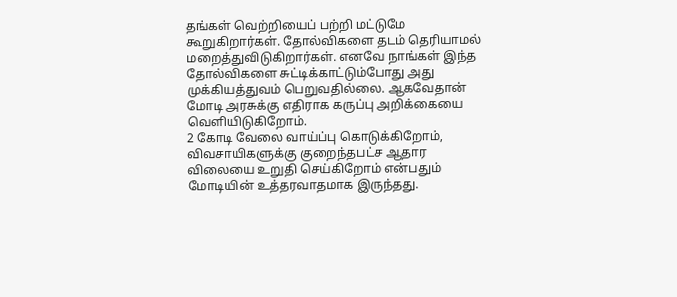தங்கள் வெற்றியைப் பற்றி மட்டுமே கூறுகிறார்கள். தோல்விகளை தடம் தெரியாமல் மறைத்துவிடுகிறார்கள். எனவே நாங்கள் இந்த தோல்விகளை சுட்டிக்காட்டும்போது அது முக்கியத்துவம் பெறுவதில்லை. ஆகவேதான் மோடி அரசுக்கு எதிராக கருப்பு அறிக்கையை வெளியிடுகிறோம்.
2 கோடி வேலை வாய்ப்பு கொடுக்கிறோம், விவசாயிகளுக்கு குறைந்தபட்ச ஆதார விலையை உறுதி செய்கிறோம் என்பதும் மோடியின் உத்தரவாதமாக இருந்தது.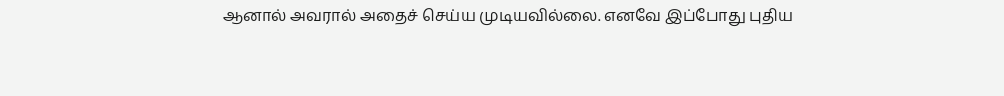ஆனால் அவரால் அதைச் செய்ய முடியவில்லை. எனவே இப்போது புதிய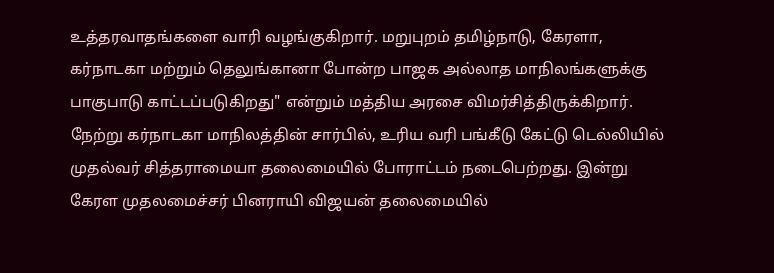உத்தரவாதங்களை வாரி வழங்குகிறார். மறுபுறம் தமிழ்நாடு, கேரளா, கர்நாடகா மற்றும் தெலுங்கானா போன்ற பாஜக அல்லாத மாநிலங்களுக்கு பாகுபாடு காட்டப்படுகிறது" என்றும் மத்திய அரசை விமர்சித்திருக்கிறார்.
நேற்று கர்நாடகா மாநிலத்தின் சார்பில், உரிய வரி பங்கீடு கேட்டு டெல்லியில் முதல்வர் சித்தராமையா தலைமையில் போராட்டம் நடைபெற்றது. இன்று கேரள முதலமைச்சர் பினராயி விஜயன் தலைமையில்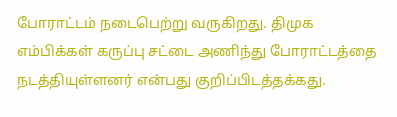போராட்டம் நடைபெற்று வருகிறது. திமுக எம்பிக்கள் கருப்பு சட்டை அணிந்து போராட்டத்தை நடத்தியுள்ளனர் என்பது குறிப்பிடத்தக்கது.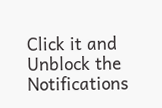Click it and Unblock the Notifications